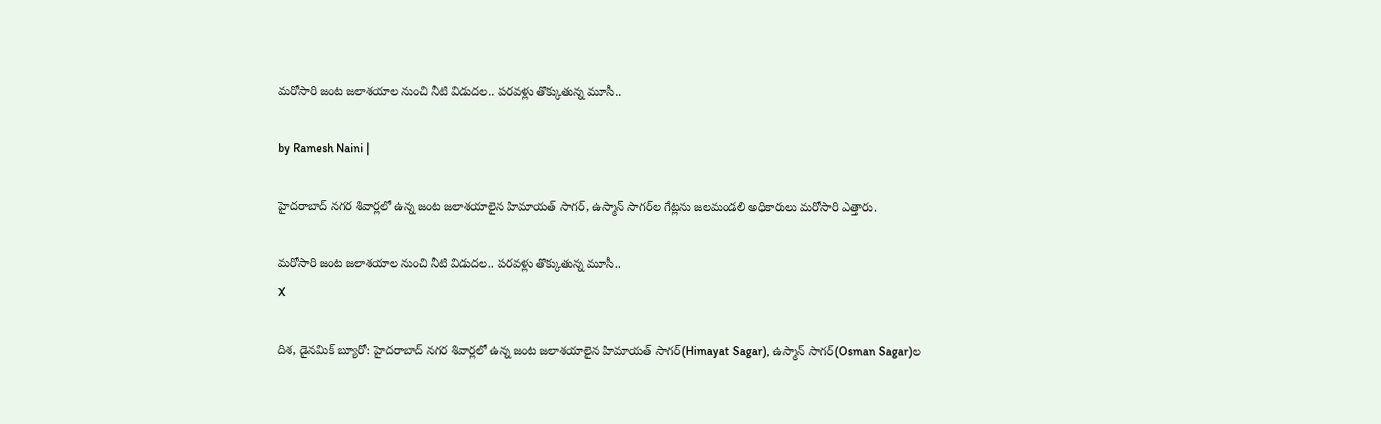మరోసారి జంట జలాశయాల నుంచి నీటి విడుదల.. పరవళ్లు తొక్కుతున్న మూసీ..

by Ramesh Naini |

హైదరాబాద్ నగర శివార్లలో ఉన్న జంట జలాశయాలైన హిమాయత్ సాగర్, ఉస్మాన్ సాగర్‌ల గేట్లను జలమండలి అధికారులు మరోసారి ఎత్తారు.

మరోసారి జంట జలాశయాల నుంచి నీటి విడుదల.. పరవళ్లు తొక్కుతున్న మూసీ..
X

దిశ, డైనమిక్ బ్యూరో: హైదరాబాద్ నగర శివార్లలో ఉన్న జంట జలాశయాలైన హిమాయత్ సాగర్(Himayat Sagar), ఉస్మాన్ సాగర్‌(Osman Sagar)ల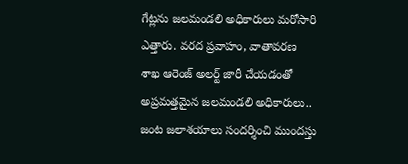గేట్లను జలమండలి అధికారులు మరోసారి ఎత్తారు. వరద ప్రవాహం, వాతావరణ శాఖ ఆరెంజ్ అలర్ట్ జారీ చేయడంతో అప్రమత్తమైన జలమండలి అధికారులు.. జంట జలాశయాలు సందర్శించి ముందస్తు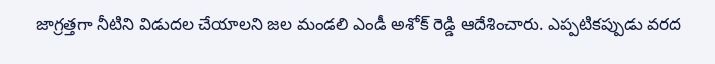జాగ్రత్తగా నీటిని విడుదల చేయాలని జల మండలి ఎండీ అశోక్ రెడ్డి ఆదేశించారు. ఎప్పటికప్పుడు వరద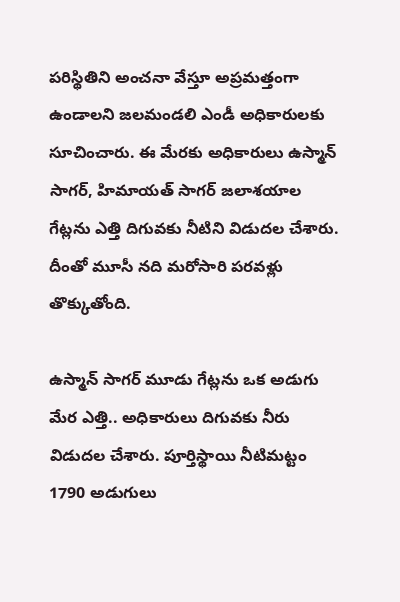పరిస్థితిని అంచనా వేస్తూ అప్రమత్తంగా ఉండాలని జలమండలి ఎండీ అధికారులకు సూచించారు. ఈ మేరకు అధికారులు ఉస్మాన్ సాగర్, హిమాయత్ సాగర్ జలాశయాల గేట్లను ఎత్తి దిగువకు నీటిని విడుదల చేశారు. దీంతో మూసీ నది మరోసారి పరవళ్లు తొక్కుతోంది.

ఉస్మాన్ సాగర్ మూడు గేట్లను ఒక అడుగు మేర ఎత్తి.. అధికారులు దిగువకు నీరు విడుదల చేశారు. పూర్తిస్థాయి నీటిమట్టం 1790 అడుగులు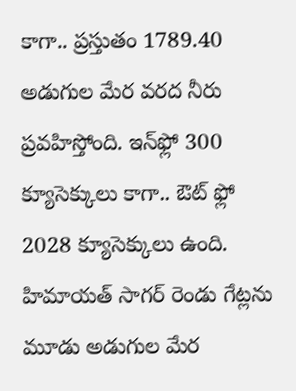కాగా.. ప్రస్తుతం 1789.40 అడుగుల మేర వరద నీరు ప్రవహిస్తోంది. ఇన్‌ఫ్లో 300 క్యూసెక్కులు కాగా.. ఔట్ ఫ్లో 2028 క్యూసెక్కులు ఉంది. హిమాయత్ సాగర్ రెండు గేట్లను మూడు అడుగుల మేర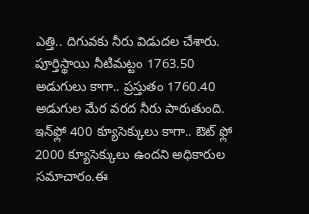ఎత్తి.. దిగువకు నీరు విడుదల చేశారు. పూర్తిస్థాయి నీటిమట్టం 1763.50 అడుగులు కాగా.. ప్రస్తుతం 1760.40 అడుగుల మేర వరద నీరు పారుతుంది. ఇన్‌ఫ్లో 400 క్యూసెక్కులు కాగా.. ఔట్ ఫ్లో 2000 క్యూసెక్కులు ఉందని అధికారుల సమాచారం.ఈ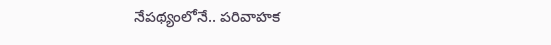నేపథ్యంలోనే.. పరివాహక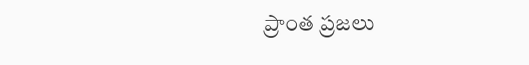ప్రాంత ప్రజలు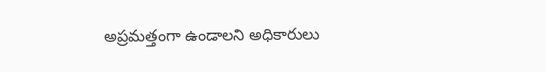అప్రమత్తంగా ఉండాలని అధికారులు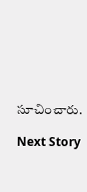సూచించారు.

Next Story